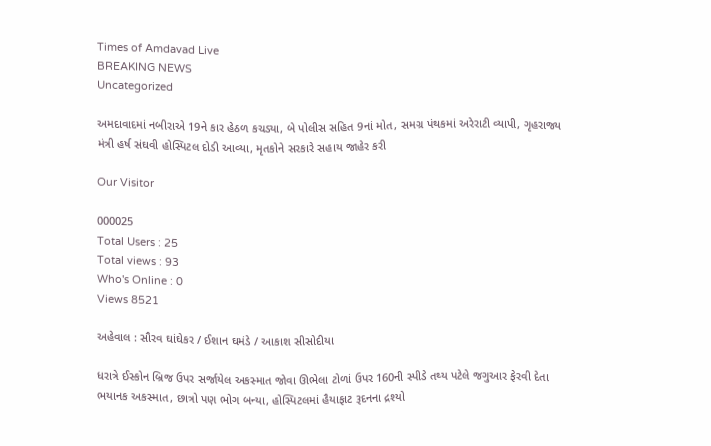Times of Amdavad Live
BREAKING NEWS
Uncategorized

અમદાવાદમાં નબીરાએ 19ને કાર હેઠળ કચડ્યા, બે પોલીસ સહિત 9નાં મોત, સમગ્ર પંથકમાં અરેરાટી વ્યાપી, ગૃહરાજ્ય મંત્રી હર્ષ સંઘવી હોસ્પિટલ દોડી આવ્યા, મૃતકોને સરકારે સહાય જાહેર કરી

Our Visitor

000025
Total Users : 25
Total views : 93
Who's Online : 0
Views 8521

અહેવાલ : સૌરવ ઘાંઘેકર / ઈશાન ઘમંડે / આકાશ સીસોદીયા

ધરાત્રે ઈસ્કોન બ્રિજ ઉપર સર્જાયેલ અકસ્માત જોવા ઊભેલા ટોળાં ઉપર 160ની સ્પીડે તથ્ય પટેલે જગુઆર ફેરવી દેતા ભયાનક અકસ્માત, છાત્રો પણ ભોગ બન્યા, હોસ્પિટલમાં હૈયાફાટ રૂદનના દ્રશ્યો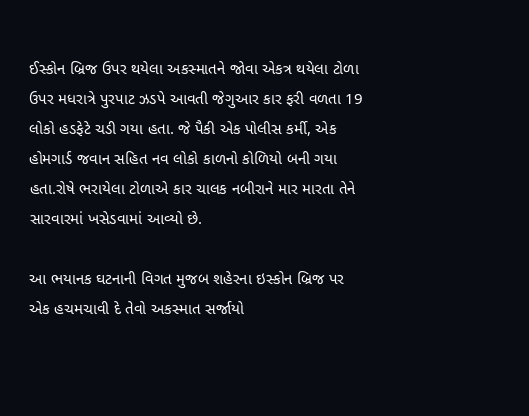ઈસ્કોન બ્રિજ ઉપર થયેલા અકસ્માતને જોવા એકત્ર થયેલા ટોળા ઉપર મધરાત્રે પુરપાટ ઝડપે આવતી જેગુઆર કાર ફરી વળતા 19 લોકો હડફેટે ચડી ગયા હતા. જે પૈકી એક પોલીસ કર્મી, એક હોમગાર્ડ જવાન સહિત નવ લોકો કાળનો કોળિયો બની ગયા હતા.રોષે ભરાયેલા ટોળાએ કાર ચાલક નબીરાને માર મારતા તેને સારવારમાં ખસેડવામાં આવ્યો છે.

આ ભયાનક ઘટનાની વિગત મુજબ શહેરના ઇસ્કોન બ્રિજ પર એક હચમચાવી દે તેવો અકસ્માત સર્જાયો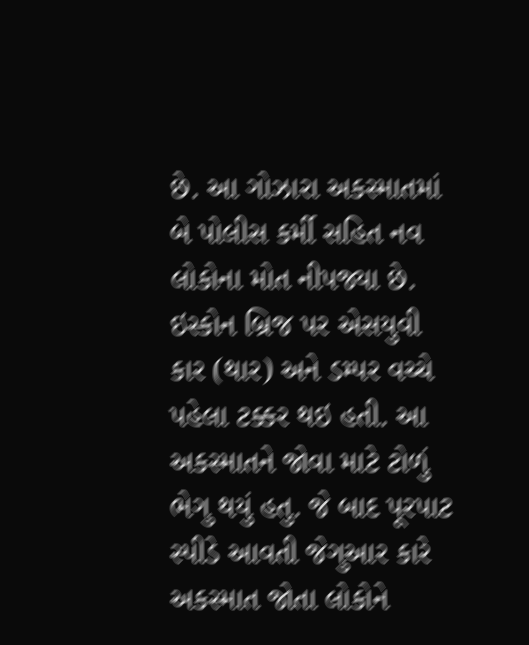છે. આ ગોઝારા અકસ્માતમાં બે પોલીસ કર્મી સહિત નવ લોકોના મોત નીપજ્યા છે. ઇસ્કોન બ્રિજ પર એસયુવી કાર (થાર) અને ડમ્પર વચ્ચે પહેલા ટક્કર થઇ હતી. આ અકસ્માતને જોવા માટે ટોળું ભેગુ થયું હતુ. જે બાદ પૂરપાટ સ્પીડે આવતી જેગુઆર કારે અકસ્માત જોતા લોકોને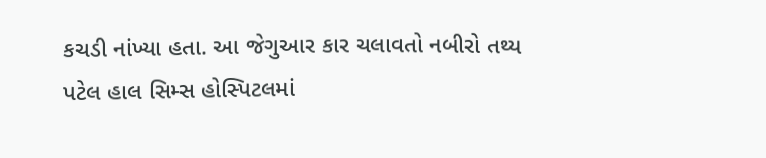કચડી નાંખ્યા હતા. આ જેગુઆર કાર ચલાવતો નબીરો તથ્ય પટેલ હાલ સિમ્સ હોસ્પિટલમાં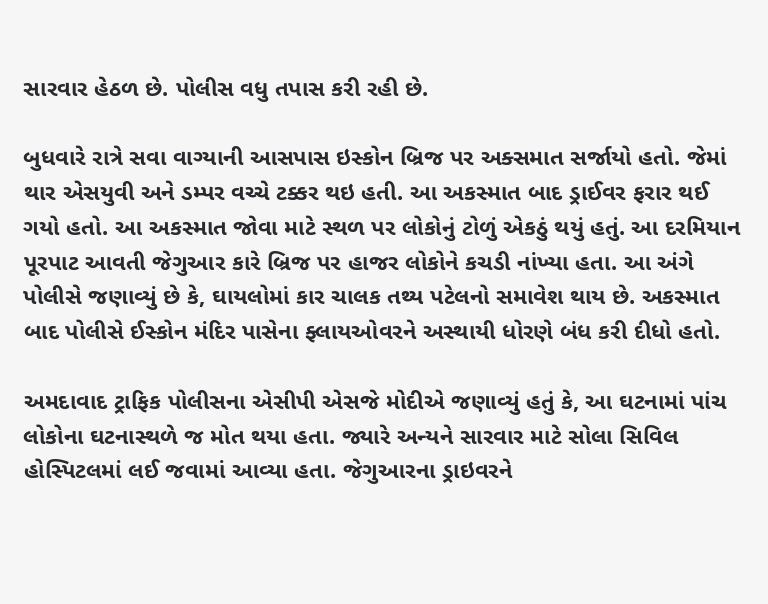સારવાર હેઠળ છે. પોલીસ વધુ તપાસ કરી રહી છે.

બુધવારે રાત્રે સવા વાગ્યાની આસપાસ ઇસ્કોન બ્રિજ પર અક્સમાત સર્જાયો હતો. જેમાં થાર એસયુવી અને ડમ્પર વચ્ચે ટક્કર થઇ હતી. આ અકસ્માત બાદ ડ્રાઈવર ફરાર થઈ ગયો હતો. આ અકસ્માત જોવા માટે સ્થળ પર લોકોનું ટોળું એકઠું થયું હતું. આ દરમિયાન પૂરપાટ આવતી જેગુઆર કારે બ્રિજ પર હાજર લોકોને કચડી નાંખ્યા હતા. આ અંગે પોલીસે જણાવ્યું છે કે, ઘાયલોમાં કાર ચાલક તથ્ય પટેલનો સમાવેશ થાય છે. અકસ્માત બાદ પોલીસે ઈસ્કોન મંદિર પાસેના ફ્લાયઓવરને અસ્થાયી ધોરણે બંધ કરી દીધો હતો.

અમદાવાદ ટ્રાફિક પોલીસના એસીપી એસજે મોદીએ જણાવ્યું હતું કે, આ ઘટનામાં પાંચ લોકોના ઘટનાસ્થળે જ મોત થયા હતા. જ્યારે અન્યને સારવાર માટે સોલા સિવિલ હોસ્પિટલમાં લઈ જવામાં આવ્યા હતા. જેગુઆરના ડ્રાઇવરને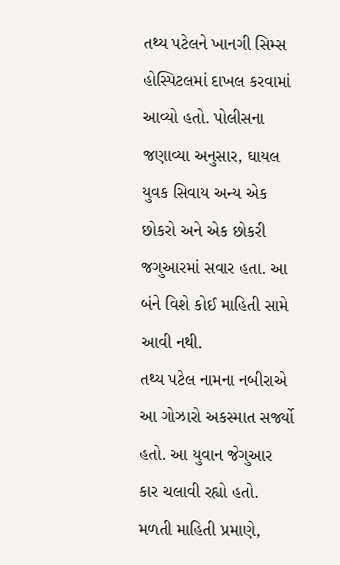તથ્ય પટેલને ખાનગી સિમ્સ હોસ્પિટલમાં દાખલ કરવામાં આવ્યો હતો. પોલીસના જણાવ્યા અનુસાર, ઘાયલ યુવક સિવાય અન્ય એક છોકરો અને એક છોકરી જગુઆરમાં સવાર હતા. આ બંને વિશે કોઈ માહિતી સામે આવી નથી.
તથ્ય પટેલ નામના નબીરાએ આ ગોઝારો અકસ્માત સર્જ્યો હતો. આ યુવાન જેગુઆર કાર ચલાવી રહ્યો હતો. મળતી માહિતી પ્રમાણે,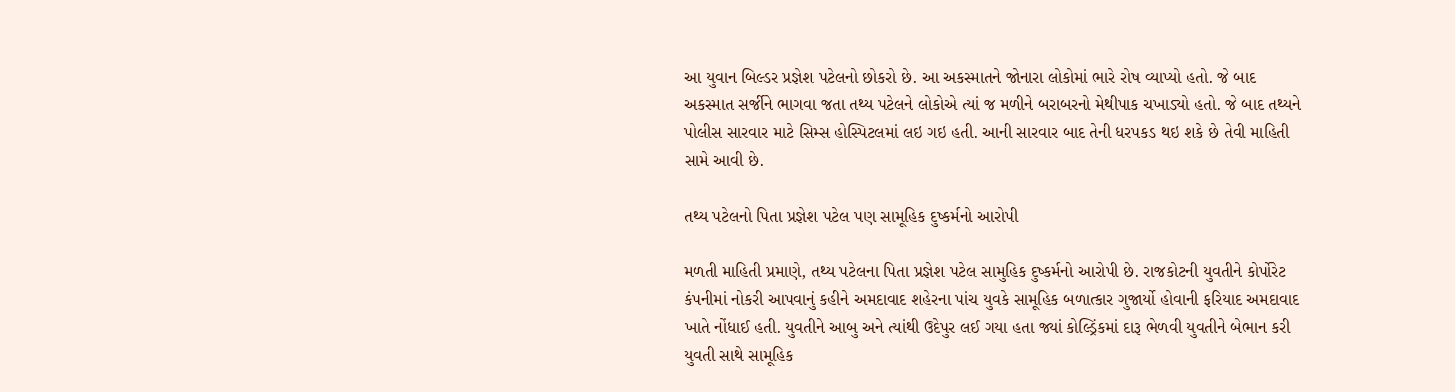આ યુવાન બિલ્ડર પ્રજ્ઞેશ પટેલનો છોકરો છે. આ અકસ્માતને જોનારા લોકોમાં ભારે રોષ વ્યાપ્યો હતો. જે બાદ અકસ્માત સર્જીને ભાગવા જતા તથ્ય પટેલને લોકોએ ત્યાં જ મળીને બરાબરનો મેથીપાક ચખાડ્યો હતો. જે બાદ તથ્યને પોલીસ સારવાર માટે સિમ્સ હોસ્પિટલમાં લઇ ગઇ હતી. આની સારવાર બાદ તેની ધરપકડ થઇ શકે છે તેવી માહિતી સામે આવી છે.

તથ્ય પટેલનો પિતા પ્રજ્ઞેશ પટેલ પણ સામૂહિક દુષ્કર્મનો આરોપી

મળતી માહિતી પ્રમાણે, તથ્ય પટેલના પિતા પ્રજ્ઞેશ પટેલ સામુહિક દુષ્કર્મનો આરોપી છે. રાજકોટની યુવતીને કોર્પોરેટ કંપનીમાં નોકરી આપવાનું કહીને અમદાવાદ શહેરના પાંચ યુવકે સામૂહિક બળાત્કાર ગુજાર્યો હોવાની ફરિયાદ અમદાવાદ ખાતે નોંધાઈ હતી. યુવતીને આબુ અને ત્યાંથી ઉદેપુર લઈ ગયા હતા જ્યાં કોલ્ડ્રિંકમાં દારૂ ભેળવી યુવતીને બેભાન કરી યુવતી સાથે સામૂહિક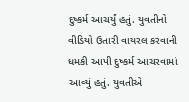દુષ્કર્મ આચર્યું હતું. યુવતીનો વીડિયો ઉતારી વાયરલ કરવાની ધમકી આપી દુષ્કર્મ આચરવામાં આવ્યું હતું. યુવતીએ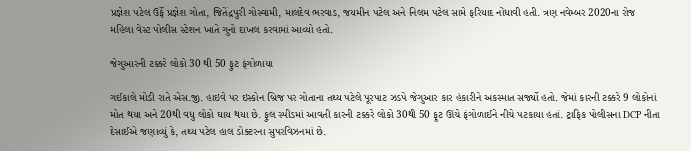પ્રજ્ઞેશ પટેલ ઉર્ફે પ્રજ્ઞેશ ગોતા, જિતેંદ્રપુરી ગોસ્વામી, માલદેવ ભરવાડ, જયમીન પટેલ અને નિલમ પટેલ સામે ફરિયાદ નોંધાવી હતી. ત્રણ નવેમ્બર 2020ના રોજ મહિલા વેસ્ટ પોલીસ સ્ટેશન ખાતે ગુનો દાખલ કરવામાં આવ્યો હતો.

જેગુઆરની ટક્કરે લોકો 30 થી 50 ફુટ ફંગોળાયા

ગઈકાલે મોડી રાતે એસ.જી. હાઇવે પર ઇસ્કોન બ્રિજ પર ગોતાના તથ્ય પટેલે પૂરપાટ ઝડપે જેગુઆર કાર હંકારીને અકસ્માત સર્જ્યો હતો. જેમાં કારની ટક્કરે 9 લોકોનાં મોત થયા અને 20થી વધુ લોકો ઘાય થયા છે. ફુલ સ્પીડમાં આવતી કારની ટક્કરે લોકો 30થી 50 ફૂટ ઊંચે ફંગોળાઈને નીચે પટકાયા હતાં. ટ્રાફિક પોલીસના DCP નીતા દેસાઈએ જણાવ્યું કે, તથ્ય પટેલ હાલ ડોક્ટરના સુપરવિઝનમાં છે.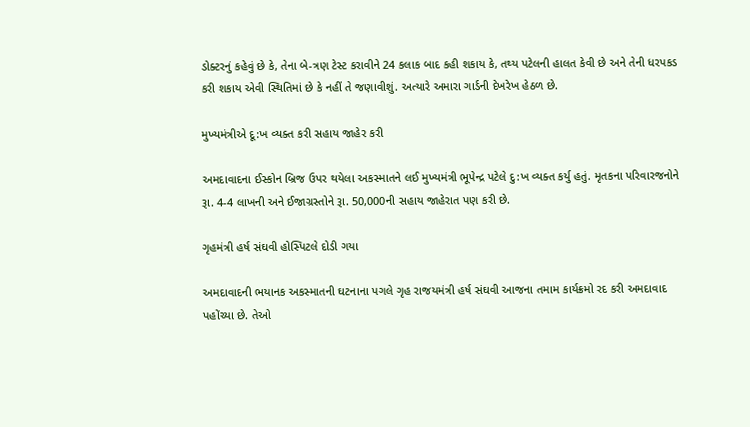ડોક્ટરનું કહેવું છે કે, તેના બે-ત્રણ ટેસ્ટ કરાવીને 24 કલાક બાદ કહી શકાય કે, તથ્ય પટેલની હાલત કેવી છે અને તેની ધરપકડ કરી શકાય એવી સ્થિતિમાં છે કે નહીં તે જણાવીશું. અત્યારે અમારા ગાર્ડની દેખરેખ હેઠળ છે.

મુખ્યમંત્રીએ દૂ:ખ વ્યક્ત કરી સહાય જાહેર કરી

અમદાવાદના ઈસ્કોન બ્રિજ ઉપર થયેલા અકસ્માતને લઈ મુખ્યમંત્રી ભૂપેન્દ્ર પટેલે દુ:ખ વ્યક્ત કર્યુ હતું. મૃતકના પરિવારજનોને રૂા. 4-4 લાખની અને ઈજાગ્રસ્તોને રૂા. 50,000ની સહાય જાહેરાત પણ કરી છે.

ગૃહમંત્રી હર્ષ સંઘવી હોસ્પિટલે દોડી ગયા

અમદાવાદની ભયાનક અકસ્માતની ઘટનાના પગલે ગૃહ રાજયમંત્રી હર્ષ સંઘવી આજના તમામ કાર્યક્રમો રદ કરી અમદાવાદ પહોંચ્યા છે. તેઓ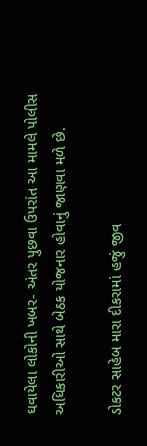ઘવાયેલા લોકોની ખબર- અંતર પુછવા ઉપરાંત આ મામલે પોલીસ અધિકારીઓ સાથે બેઠક યોજનાર હોવાનું જાણવા મળે છે.

ડોકટર સાહેબ મારા દીકરામાં હજું જીવ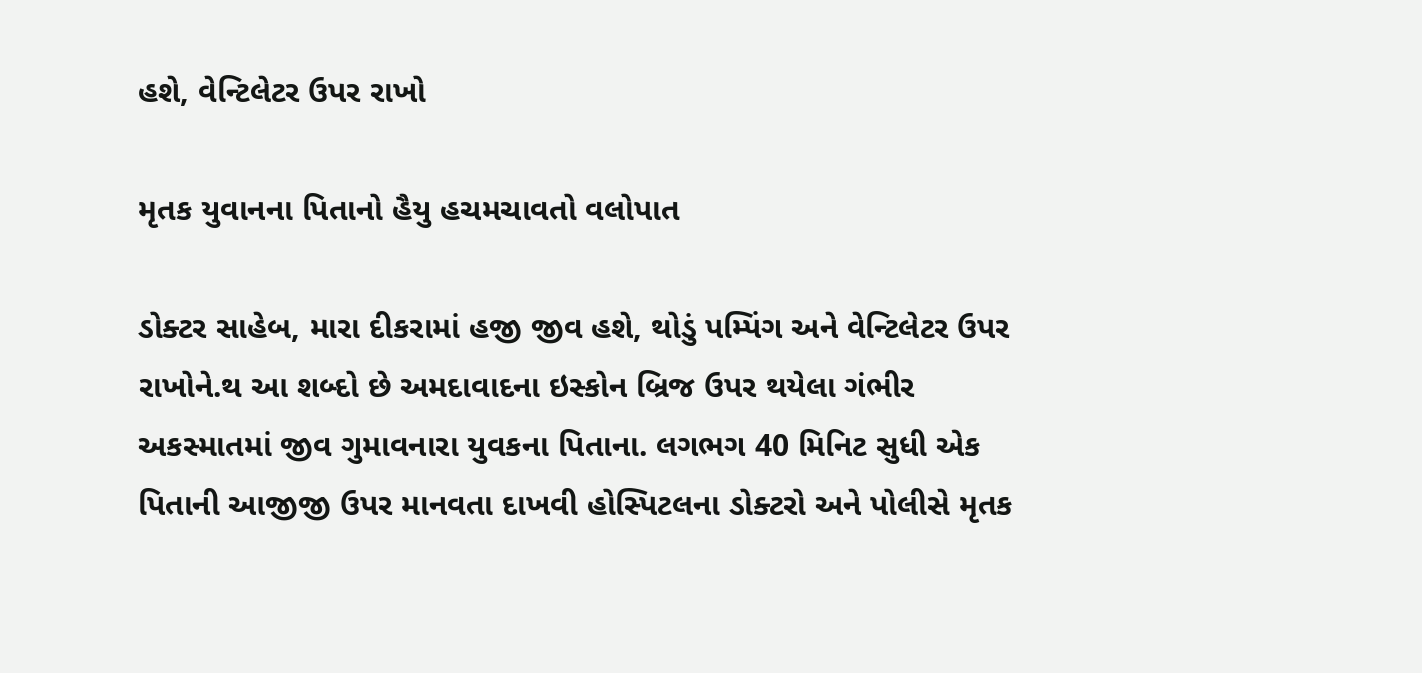હશે, વેન્ટિલેટર ઉપર રાખો

મૃતક યુવાનના પિતાનો હૈયુ હચમચાવતો વલોપાત

ડોક્ટર સાહેબ, મારા દીકરામાં હજી જીવ હશે, થોડું પમ્પિંગ અને વેન્ટિલેટર ઉપર રાખોને.થ આ શબ્દો છે અમદાવાદના ઇસ્કોન બ્રિજ ઉપર થયેલા ગંભીર અકસ્માતમાં જીવ ગુમાવનારા યુવકના પિતાના. લગભગ 40 મિનિટ સુધી એક પિતાની આજીજી ઉપર માનવતા દાખવી હોસ્પિટલના ડોક્ટરો અને પોલીસે મૃતક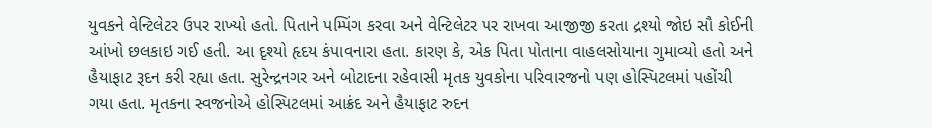યુવકને વેન્ટિલેટર ઉપર રાખ્યો હતો. પિતાને પમ્પિંગ કરવા અને વેન્ટિલેટર પર રાખવા આજીજી કરતા દ્રશ્યો જોઇ સૌ કોઈની આંખો છલકાઇ ગઈ હતી. આ દૃશ્યો હૃદય કંપાવનારા હતા. કારણ કે, એક પિતા પોતાના વાહલસોયાના ગુમાવ્યો હતો અને હૈયાફાટ રૂદન કરી રહ્યા હતા. સુરેન્દ્રનગર અને બોટાદના રહેવાસી મૃતક યુવકોના પરિવારજનો પણ હોસ્પિટલમાં પહોંચી ગયા હતા. મૃતકના સ્વજનોએ હોસ્પિટલમાં આક્રંદ અને હૈયાફાટ રુદન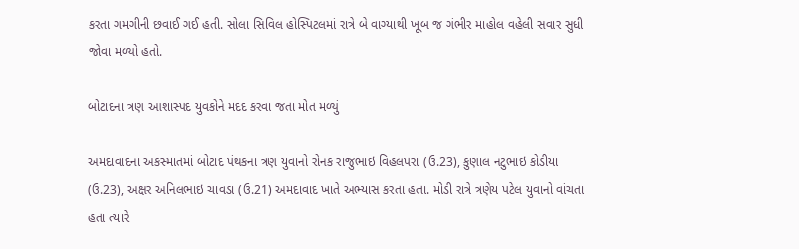કરતા ગમગીની છવાઈ ગઈ હતી. સોલા સિવિલ હોસ્પિટલમાં રાત્રે બે વાગ્યાથી ખૂબ જ ગંભીર માહોલ વહેલી સવાર સુધી જોવા મળ્યો હતો.

બોટાદના ત્રણ આશાસ્પદ યુવકોને મદદ કરવા જતા મોત મળ્યું

અમદાવાદના અકસ્માતમાં બોટાદ પંથકના ત્રણ યુવાનો રોનક રાજુભાઇ વિહલપરા (ઉ.23), કુણાલ નટુભાઇ કોડીયા (ઉ.23), અક્ષર અનિલભાઇ ચાવડા (ઉ.21) અમદાવાદ ખાતે અભ્યાસ કરતા હતા. મોડી રાત્રે ત્રણેય પટેલ યુવાનો વાંચતા હતા ત્યારે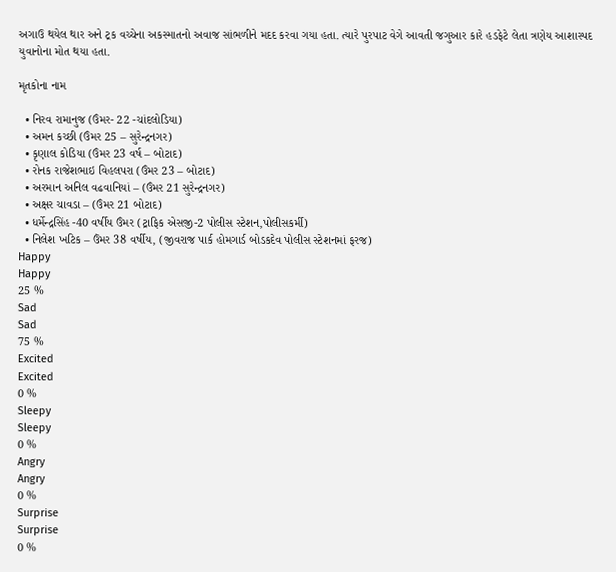અગાઉ થયેલ થાર અને ટ્રક વચ્ચેના અકસ્માતનો અવાજ સાંભળીને મદદ કરવા ગયા હતા. ત્યારે પુરપાટ વેગે આવતી જગુઆર કારે હડફેટે લેતા ત્રણેય આશાસ્પદ યુવાનોના મોત થયા હતા.

મૃતકોના નામ

  • નિરવ રામાનુજ (ઉંમર- 22 -ચાંદલોડિયા)
  • અમન કચ્છી (ઉંમર 25 – સુરેન્દ્રનગર)
  • કૃણાલ કોડિયા (ઉંમર 23 વર્ષ – બોટાદ)
  • રોનક રાજેશભાઇ વિહલપરા (ઉંમર 23 – બોટાદ)
  • અરમાન અનિલ વઢવાનિયાં – (ઉંમર 21 સુરેન્દ્રનગર)
  • અક્ષર ચાવડા – (ઉંમર 21 બોટાદ)
  • ધર્મેન્દ્રસિંહ -40 વર્ષીય ઉંમર (ટ્રાફિક એસજી-2 પોલીસ સ્ટેશન,પોલીસકર્મી)
  • નિલેશ ખટિક – ઉંમર 38 વર્ષીય, (જીવરાજ પાર્ક હોમગાર્ડ બોડકદેવ પોલીસ સ્ટેશનમાં ફરજ)
Happy
Happy
25 %
Sad
Sad
75 %
Excited
Excited
0 %
Sleepy
Sleepy
0 %
Angry
Angry
0 %
Surprise
Surprise
0 %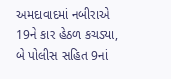અમદાવાદમાં નબીરાએ 19ને કાર હેઠળ કચડ્યા, બે પોલીસ સહિત 9નાં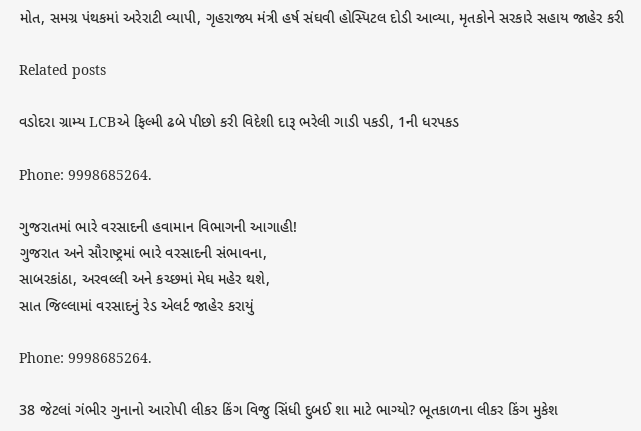મોત, સમગ્ર પંથકમાં અરેરાટી વ્યાપી, ગૃહરાજ્ય મંત્રી હર્ષ સંઘવી હોસ્પિટલ દોડી આવ્યા, મૃતકોને સરકારે સહાય જાહેર કરી

Related posts

વડોદરા ગ્રામ્ય LCBએ ફિલ્મી ઢબે પીછો કરી વિદેશી દારૂ ભરેલી ગાડી પકડી, 1ની ધરપકડ

Phone: 9998685264.

ગુજરાતમાં ભારે વરસાદની હવામાન વિભાગની આગાહી!
ગુજરાત અને સૌરાષ્ટ્રમાં ભારે વરસાદની સંભાવના,
સાબરકાંઠા, અરવલ્લી અને કચ્છમાં મેઘ મહેર થશે,
સાત જિલ્લામાં વરસાદનું રેડ એલર્ટ જાહેર કરાયું

Phone: 9998685264.

38 જેટલાં ગંભીર ગુનાનો આરોપી લીકર કિંગ વિજુ સિંધી દુબઈ શા માટે ભાગ્યો? ભૂતકાળના લીકર કિંગ મુકેશ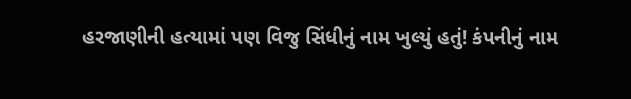હરજાણીની હત્યામાં પણ વિજુ સિંધીનું નામ ખુલ્યું હતું! કંપનીનું નામ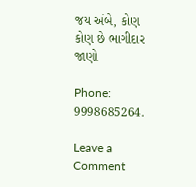જય અંબે, કોણ કોણ છે ભાગીદાર જાણો

Phone: 9998685264.

Leave a Comment